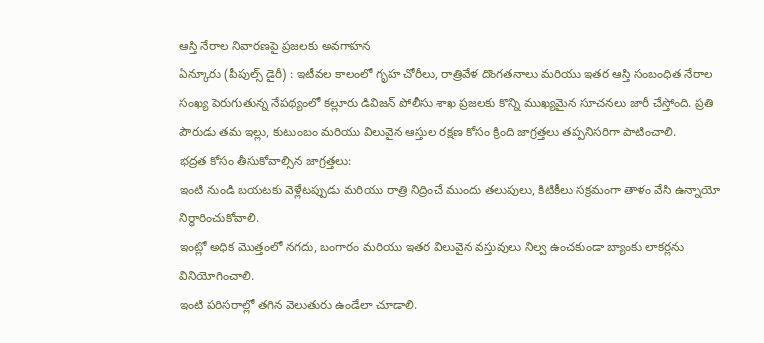ఆస్తి నేరాల నివారణపై ప్రజలకు అవగాహన
ఏన్కూరు (పీపుల్స్ డైరీ) : ఇటీవల కాలంలో గృహ చోరీలు, రాత్రివేళ దొంగతనాలు మరియు ఇతర ఆస్తి సంబంధిత నేరాల సంఖ్య పెరుగుతున్న నేపథ్యంలో కల్లూరు డివిజన్ పోలీసు శాఖ ప్రజలకు కొన్ని ముఖ్యమైన సూచనలు జారీ చేస్తోంది. ప్రతి పౌరుడు తమ ఇల్లు, కుటుంబం మరియు విలువైన ఆస్తుల రక్షణ కోసం క్రింది జాగ్రత్తలు తప్పనిసరిగా పాటించాలి.
భద్రత కోసం తీసుకోవాల్సిన జాగ్రత్తలు:
ఇంటి నుండి బయటకు వెళ్లేటప్పుడు మరియు రాత్రి నిద్రించే ముందు తలుపులు, కిటికీలు సక్రమంగా తాళం వేసి ఉన్నాయో నిర్ధారించుకోవాలి.
ఇంట్లో అధిక మొత్తంలో నగదు, బంగారం మరియు ఇతర విలువైన వస్తువులు నిల్వ ఉంచకుండా బ్యాంకు లాకర్లను వినియోగించాలి.
ఇంటి పరిసరాల్లో తగిన వెలుతురు ఉండేలా చూడాలి.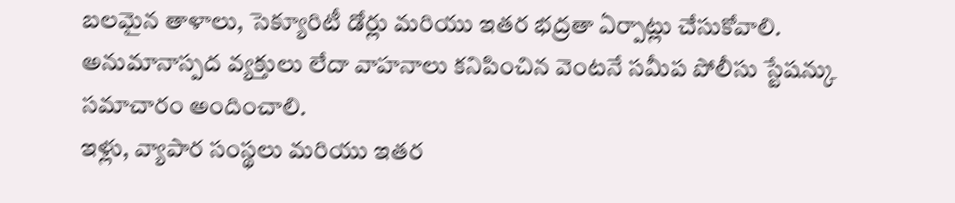బలమైన తాళాలు, సెక్యూరిటీ డోర్లు మరియు ఇతర భద్రతా ఏర్పాట్లు చేసుకోవాలి.
అనుమానాస్పద వ్యక్తులు లేదా వాహనాలు కనిపించిన వెంటనే సమీప పోలీసు స్టేషన్కు సమాచారం అందించాలి.
ఇళ్లు, వ్యాపార సంస్థలు మరియు ఇతర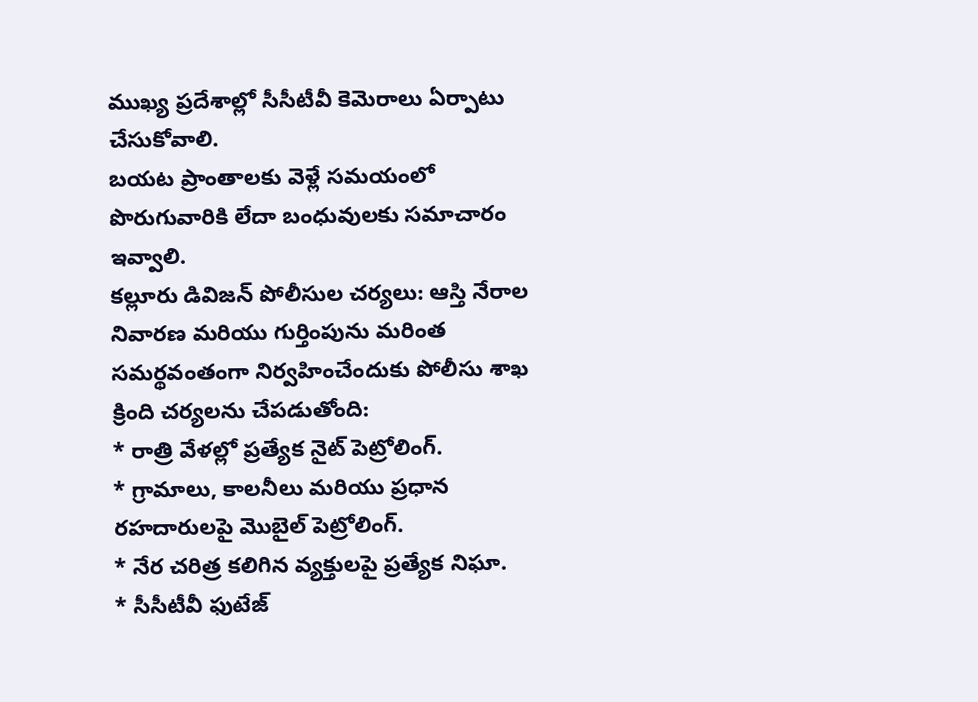ముఖ్య ప్రదేశాల్లో సీసీటీవీ కెమెరాలు ఏర్పాటు చేసుకోవాలి.
బయట ప్రాంతాలకు వెళ్లే సమయంలో పొరుగువారికి లేదా బంధువులకు సమాచారం ఇవ్వాలి.
కల్లూరు డివిజన్ పోలీసుల చర్యలు: ఆస్తి నేరాల నివారణ మరియు గుర్తింపును మరింత సమర్థవంతంగా నిర్వహించేందుకు పోలీసు శాఖ క్రింది చర్యలను చేపడుతోంది:
* రాత్రి వేళల్లో ప్రత్యేక నైట్ పెట్రోలింగ్.
* గ్రామాలు, కాలనీలు మరియు ప్రధాన రహదారులపై మొబైల్ పెట్రోలింగ్.
* నేర చరిత్ర కలిగిన వ్యక్తులపై ప్రత్యేక నిఘా.
* సీసీటీవీ ఫుటేజ్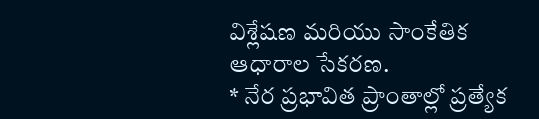విశ్లేషణ మరియు సాంకేతిక ఆధారాల సేకరణ.
* నేర ప్రభావిత ప్రాంతాల్లో ప్రత్యేక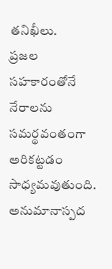తనిఖీలు.
ప్రజల సహకారంతోనే నేరాలను సమర్థవంతంగా అరికట్టడం సాధ్యమవుతుంది. అనుమానాస్పద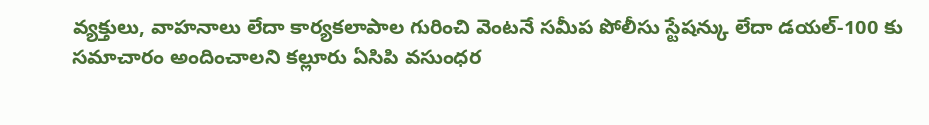వ్యక్తులు, వాహనాలు లేదా కార్యకలాపాల గురించి వెంటనే సమీప పోలీసు స్టేషన్కు లేదా డయల్-100 కు సమాచారం అందించాలని కల్లూరు ఏసిపి వసుంధర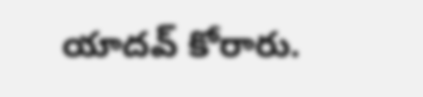యాదవ్ కోరారు.